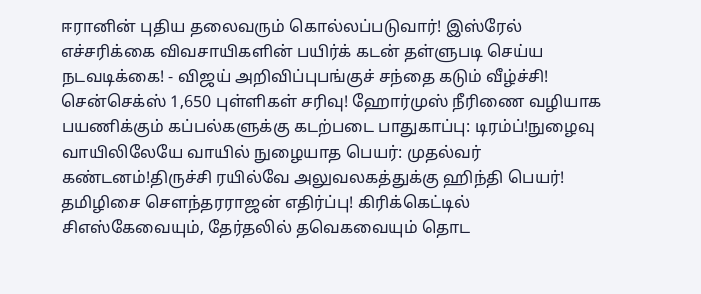ஈரானின் புதிய தலைவரும் கொல்லப்படுவார்! இஸ்ரேல் எச்சரிக்கை விவசாயிகளின் பயிர்க் கடன் தள்ளுபடி செய்ய நடவடிக்கை! - விஜய் அறிவிப்புபங்குச் சந்தை கடும் வீழ்ச்சி! சென்செக்ஸ் 1,650 புள்ளிகள் சரிவு! ஹோர்முஸ் நீரிணை வழியாக பயணிக்கும் கப்பல்களுக்கு கடற்படை பாதுகாப்பு: டிரம்ப்!நுழைவு வாயிலிலேயே வாயில் நுழையாத பெயர்: முதல்வர் கண்டனம்!திருச்சி ரயில்வே அலுவலகத்துக்கு ஹிந்தி பெயர்! தமிழிசை செளந்தரராஜன் எதிர்ப்பு! கிரிக்கெட்டில் சிஎஸ்கேவையும், தேர்தலில் தவெகவையும் தொட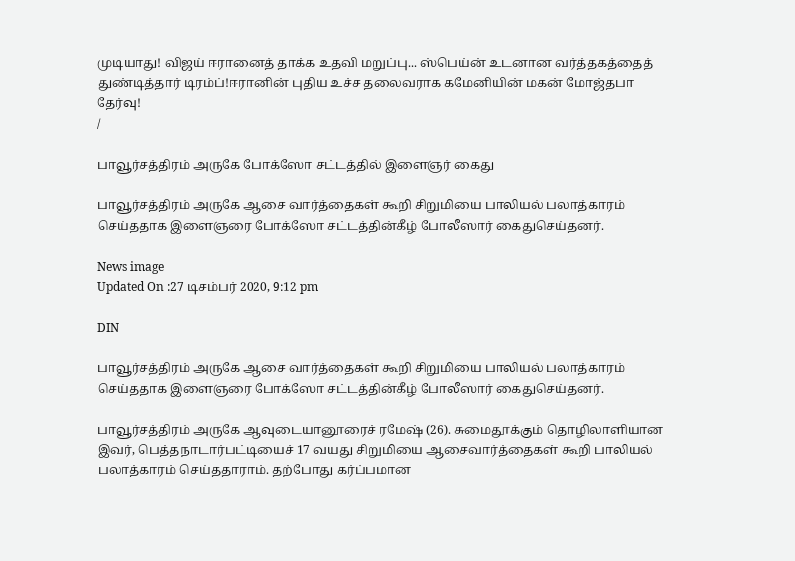முடியாது! விஜய் ஈரானைத் தாக்க உதவி மறுப்பு... ஸ்பெய்ன் உடனான வர்த்தகத்தைத் துண்டித்தார் டிரம்ப்!ஈரானின் புதிய உச்ச தலைவராக கமேனியின் மகன் மோஜ்தபா தேர்வு!
/

பாவூர்சத்திரம் அருகே போக்ஸோ சட்டத்தில் இளைஞர் கைது

பாவூர்சத்திரம் அருகே ஆசை வார்த்தைகள் கூறி சிறுமியை பாலியல் பலாத்காரம் செய்ததாக இளைஞரை போக்ஸோ சட்டத்தின்கீழ் போலீஸார் கைதுசெய்தனர்.

News image
Updated On :27 டிசம்பர் 2020, 9:12 pm

DIN

பாவூர்சத்திரம் அருகே ஆசை வார்த்தைகள் கூறி சிறுமியை பாலியல் பலாத்காரம் செய்ததாக இளைஞரை போக்ஸோ சட்டத்தின்கீழ் போலீஸார் கைதுசெய்தனர்.

பாவூர்சத்திரம் அருகே ஆவுடையானூரைச் ரமேஷ் (26). சுமைதூக்கும் தொழிலாளியான இவர், பெத்தநாடார்பட்டியைச் 17 வயது சிறுமியை ஆசைவார்த்தைகள் கூறி பாலியல் பலாத்காரம் செய்ததாராம். தற்போது கர்ப்பமான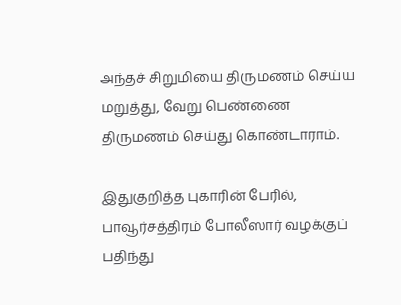அந்தச் சிறுமியை திருமணம் செய்ய மறுத்து, வேறு பெண்ணை திருமணம் செய்து கொண்டாராம்.

இதுகுறித்த புகாரின் பேரில், பாவூர்சத்திரம் போலீஸார் வழக்குப் பதிந்து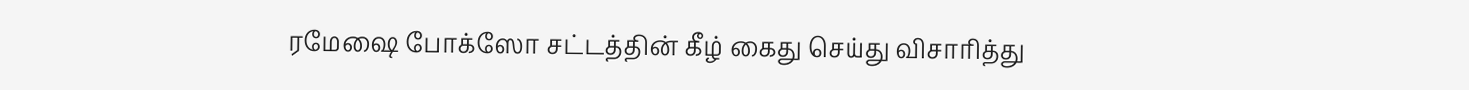ரமேஷை போக்ஸோ சட்டத்தின் கீழ் கைது செய்து விசாரித்து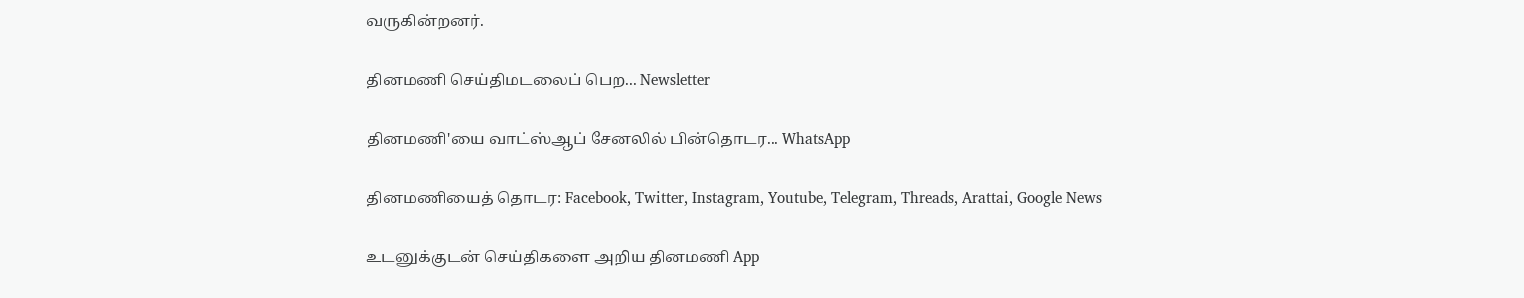வருகின்றனர்.

தினமணி செய்திமடலைப் பெற... Newsletter

தினமணி'யை வாட்ஸ்ஆப் சேனலில் பின்தொடர... WhatsApp

தினமணியைத் தொடர: Facebook, Twitter, Instagram, Youtube, Telegram, Threads, Arattai, Google News

உடனுக்குடன் செய்திகளை அறிய தினமணி App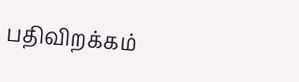பதிவிறக்கம்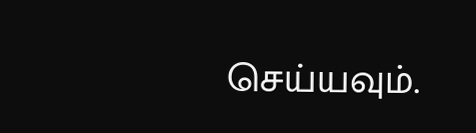செய்யவும்.